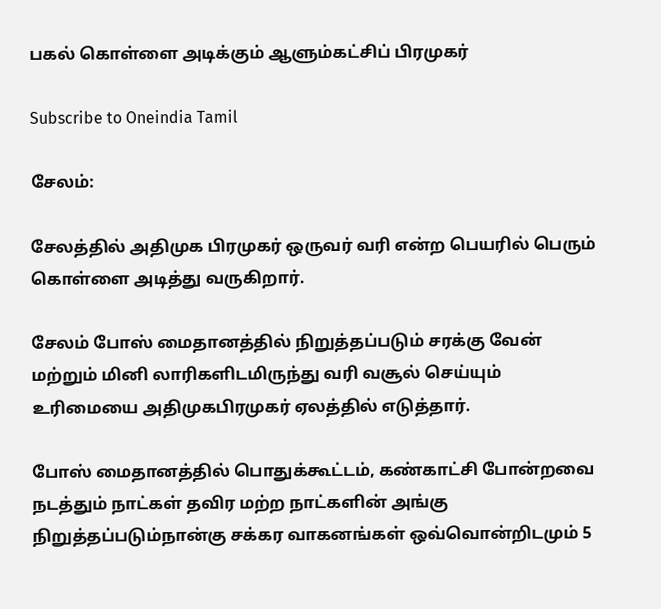பகல் கொள்ளை அடிக்கும் ஆளும்கட்சிப் பிரமுகர்

Subscribe to Oneindia Tamil

சேலம்:

சேலத்தில் அதிமுக பிரமுகர் ஒருவர் வரி என்ற பெயரில் பெரும் கொள்ளை அடித்து வருகிறார்.

சேலம் போஸ் மைதானத்தில் நிறுத்தப்படும் சரக்கு வேன் மற்றும் மினி லாரிகளிடமிருந்து வரி வசூல் செய்யும் உரிமையை அதிமுகபிரமுகர் ஏலத்தில் எடுத்தார்.

போஸ் மைதானத்தில் பொதுக்கூட்டம், கண்காட்சி போன்றவை நடத்தும் நாட்கள் தவிர மற்ற நாட்களின் அங்கு நிறுத்தப்படும்நான்கு சக்கர வாகனங்கள் ஒவ்வொன்றிடமும் 5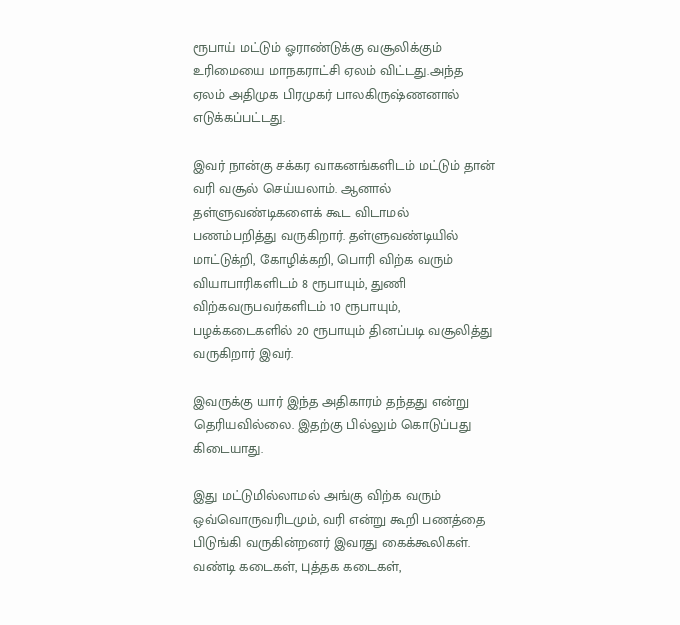ரூபாய் மட்டும் ஓராண்டுக்கு வசூலிக்கும் உரிமையை மாநகராட்சி ஏலம் விட்டது.அந்த ஏலம் அதிமுக பிரமுகர் பாலகிருஷ்ணனால் எடுக்கப்பட்டது.

இவர் நான்கு சக்கர வாகனங்களிடம் மட்டும் தான் வரி வசூல் செய்யலாம். ஆனால் தள்ளுவண்டிகளைக் கூட விடாமல் பணம்பறித்து வருகிறார். தள்ளுவண்டியில் மாட்டுக்றி, கோழிக்கறி, பொரி விற்க வரும் வியாபாரிகளிடம் 8 ரூபாயும், துணி விற்கவருபவர்களிடம் 10 ரூபாயும், பழக்கடைகளில் 20 ரூபாயும் தினப்படி வசூலித்து வருகிறார் இவர்.

இவருக்கு யார் இந்த அதிகாரம் தந்தது என்று தெரியவில்லை. இதற்கு பில்லும் கொடுப்பது கிடையாது.

இது மட்டுமில்லாமல் அங்கு விற்க வரும் ஒவ்வொருவரிடமும், வரி என்று கூறி பணத்தை பிடுங்கி வருகின்றனர் இவரது கைக்கூலிகள். வண்டி கடைகள், புத்தக கடைகள்,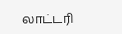லாட்டரி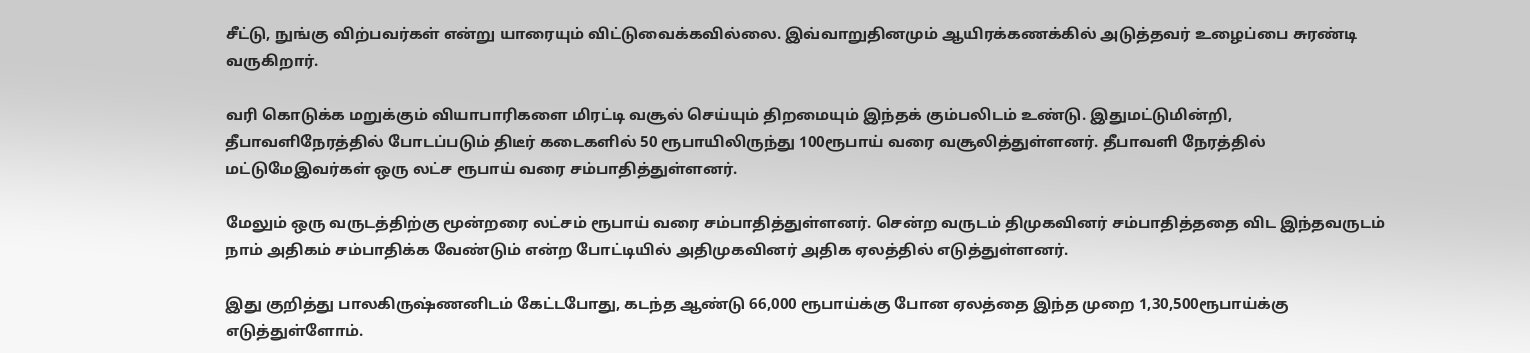சீட்டு, நுங்கு விற்பவர்கள் என்று யாரையும் விட்டுவைக்கவில்லை. இவ்வாறுதினமும் ஆயிரக்கணக்கில் அடுத்தவர் உழைப்பை சுரண்டி வருகிறார்.

வரி கொடுக்க மறுக்கும் வியாபாரிகளை மிரட்டி வசூல் செய்யும் திறமையும் இந்தக் கும்பலிடம் உண்டு. இதுமட்டுமின்றி, தீபாவளிநேரத்தில் போடப்படும் திடீர் கடைகளில் 50 ரூபாயிலிருந்து 100ரூபாய் வரை வசூலித்துள்ளனர். தீபாவளி நேரத்தில் மட்டுமேஇவர்கள் ஒரு லட்ச ரூபாய் வரை சம்பாதித்துள்ளனர்.

மேலும் ஒரு வருடத்திற்கு மூன்றரை லட்சம் ரூபாய் வரை சம்பாதித்துள்ளனர். சென்ற வருடம் திமுகவினர் சம்பாதித்ததை விட இந்தவருடம் நாம் அதிகம் சம்பாதிக்க வேண்டும் என்ற போட்டியில் அதிமுகவினர் அதிக ஏலத்தில் எடுத்துள்ளனர்.

இது குறித்து பாலகிருஷ்ணனிடம் கேட்டபோது, கடந்த ஆண்டு 66,000 ரூபாய்க்கு போன ஏலத்தை இந்த முறை 1,30,500ரூபாய்க்கு எடுத்துள்ளோம்.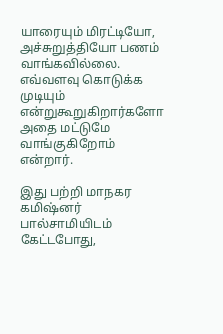யாரையும் மிரட்டியோ, அச்சுறுத்தியோ பணம் வாங்கவில்லை. எவ்வளவு கொடுக்க முடியும் என்றுகூறுகிறார்களோ அதை மட்டுமே வாங்குகிறோம் என்றார்.

இது பற்றி மாநகர கமிஷ்னர் பால்சாமியிடம் கேட்டபோது,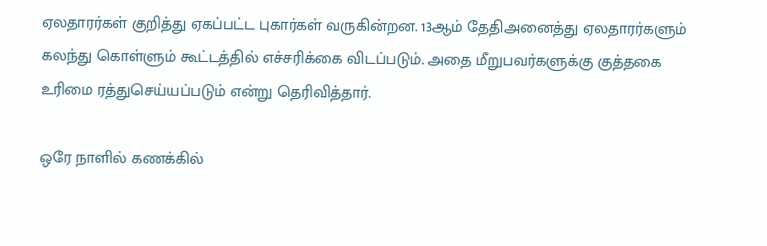ஏலதாரர்கள் குறித்து ஏகப்பட்ட புகார்கள் வருகின்றன. 13ஆம் தேதிஅனைத்து ஏலதாரர்களும் கலந்து கொள்ளும் கூட்டத்தில் எச்சரிக்கை விடப்படும். அதை மீறுபவர்களுக்கு குத்தகை உரிமை ரத்துசெய்யப்படும் என்று தெரிவித்தார்.

ஒரே நாளில் கணக்கில்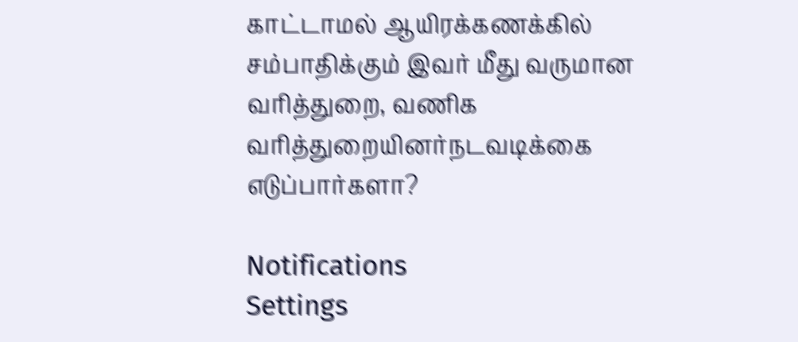காட்டாமல் ஆயிரக்கணக்கில் சம்பாதிக்கும் இவர் மீது வருமான வரித்துறை, வணிக வரித்துறையினர்நடவடிக்கை எடுப்பார்களா?

Notifications
Settings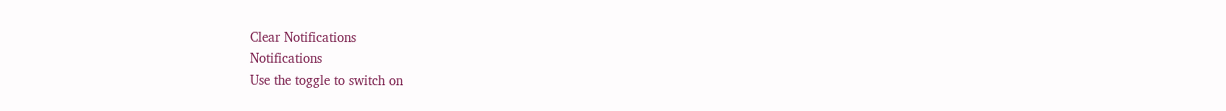Clear Notifications
Notifications
Use the toggle to switch on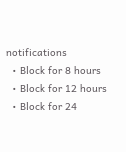notifications
  • Block for 8 hours
  • Block for 12 hours
  • Block for 24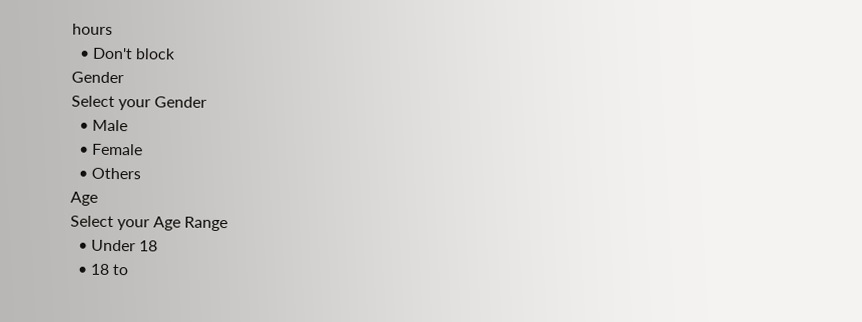hours
  • Don't block
Gender
Select your Gender
  • Male
  • Female
  • Others
Age
Select your Age Range
  • Under 18
  • 18 to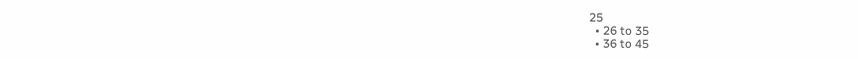25
  • 26 to 35
  • 36 to 45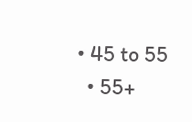• 45 to 55
  • 55+